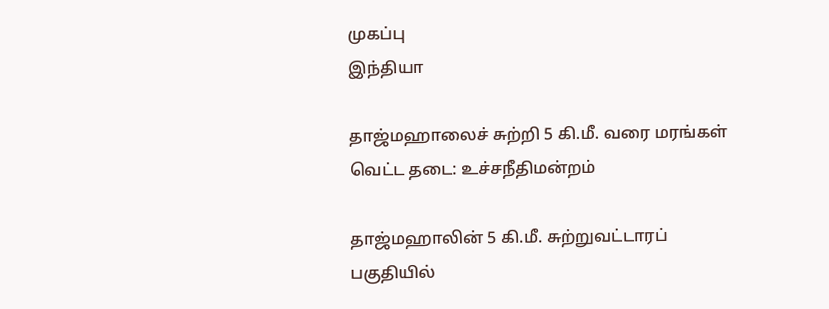முகப்பு
இந்தியா

தாஜ்மஹாலைச் சுற்றி 5 கி.மீ. வரை மரங்கள் வெட்ட தடை: உச்சநீதிமன்றம்

தாஜ்மஹாலின் 5 கி.மீ. சுற்றுவட்டாரப் பகுதியில்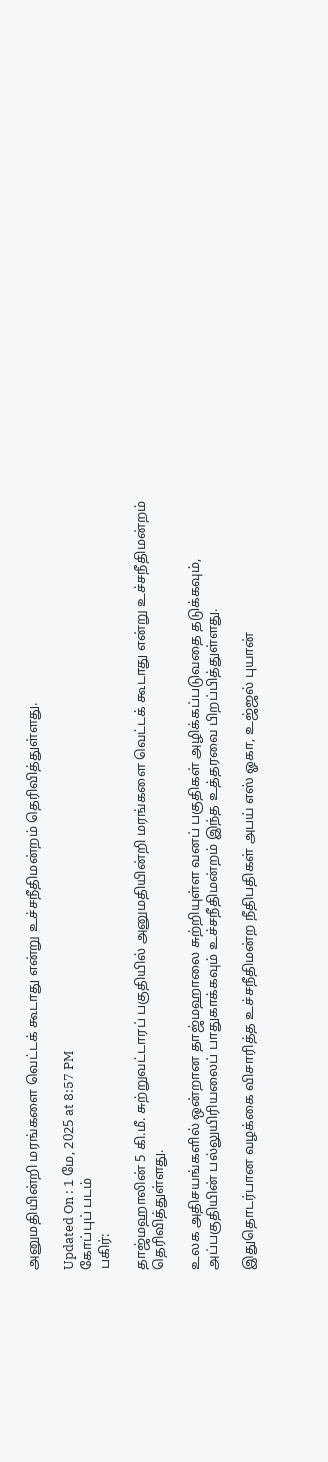அனுமதியின்றி மரங்களை வெட்டக் கூடாது என்று உச்சநீதிமன்றம் தெரிவித்துள்ளது.

Updated On : 1 மே, 2025 at 8:57 PM
கோப்புப் படம்
பகிர்:

தாஜ்மஹாலின் 5 கி.மீ. சுற்றுவட்டாரப் பகுதியில் அனுமதியின்றி மரங்களை வெட்டக் கூடாது என்று உச்சநீதிமன்றம் தெரிவித்துள்ளது.

உலக அதிசயங்களில் ஒன்றான தாஜ்மஹாலை சுற்றியுள்ள வனப் பகுதிகள் அழிக்கப்படுவதை தடுக்கவும், அப்பகுதியின் பல்லுயிரியலைப் பாதுகாக்கவும் உச்சநீதிமன்றம் இந்த உத்தரவை பிறப்பித்துள்ளது.

இதுதொடர்பான வழக்கை விசாரித்த உச்சநீதிமன்ற நீதிபதிகள் அபய் எஸ் ஓகா, உஜ்ஜல் புயான்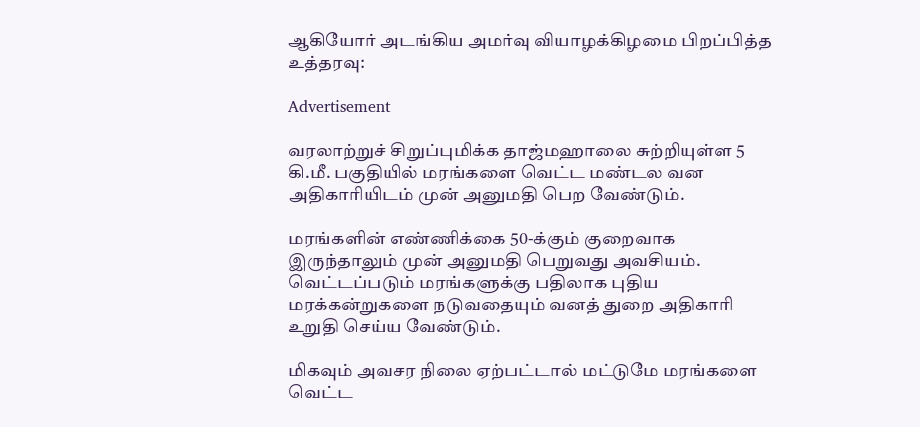ஆகியோர் அடங்கிய அமர்வு வியாழக்கிழமை பிறப்பித்த உத்தரவு:

Advertisement

வரலாற்றுச் சிறுப்புமிக்க தாஜ்மஹாலை சுற்றியுள்ள 5 கி.மீ. பகுதியில் மரங்களை வெட்ட மண்டல வன அதிகாரியிடம் முன் அனுமதி பெற வேண்டும்.

மரங்களின் எண்ணிக்கை 50-க்கும் குறைவாக இருந்தாலும் முன் அனுமதி பெறுவது அவசியம். வெட்டப்படும் மரங்களுக்கு பதிலாக புதிய மரக்கன்றுகளை நடுவதையும் வனத் துறை அதிகாரி உறுதி செய்ய வேண்டும்.

மிகவும் அவசர நிலை ஏற்பட்டால் மட்டுமே மரங்களை வெட்ட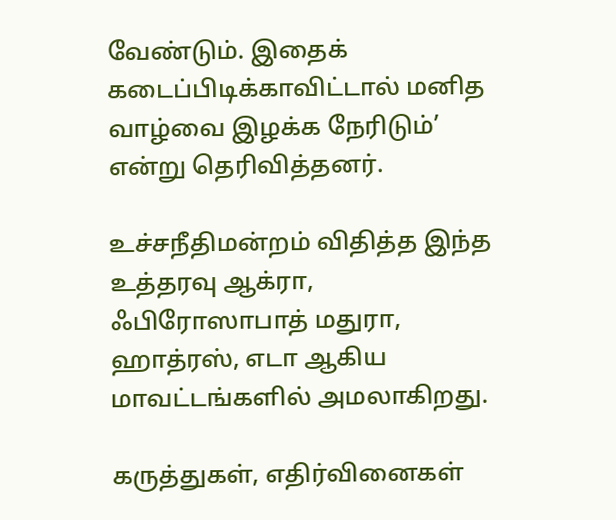வேண்டும். இதைக் கடைப்பிடிக்காவிட்டால் மனித வாழ்வை இழக்க நேரிடும்’ என்று தெரிவித்தனர்.

உச்சநீதிமன்றம் விதித்த இந்த உத்தரவு ஆக்ரா, ஃபிரோஸாபாத் மதுரா, ஹாத்ரஸ், எடா ஆகிய மாவட்டங்களில் அமலாகிறது.

கருத்துகள், எதிர்வினைகள்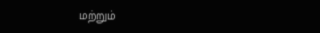மற்றும்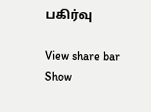பகிர்வு

View share bar
Show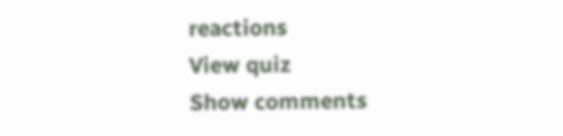reactions
View quiz
Show comments